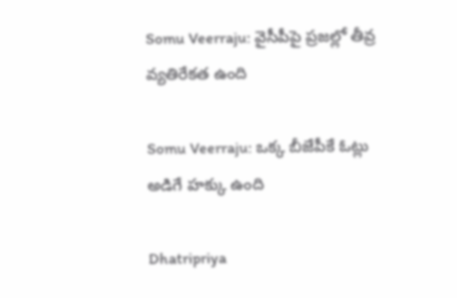Somu Veerraju: వైసీపీపై ప్రజల్లో తీవ్ర వ్యతిరేకత ఉంది

Somu Veerraju: ఒక్క బీజేపీకే ఓట్లు అడిగే హక్కు ఉంది

Dhatripriya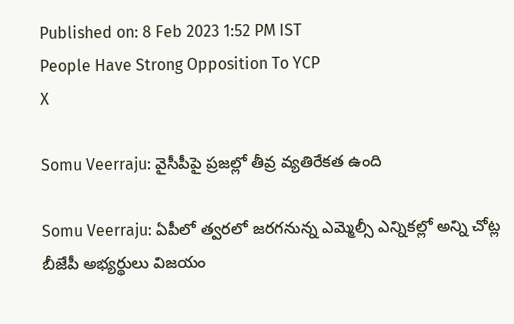Published on: 8 Feb 2023 1:52 PM IST
People Have Strong Opposition To YCP
X

Somu Veerraju: వైసీపీపై ప్రజల్లో తీవ్ర వ్యతిరేకత ఉంది

Somu Veerraju: ఏపీలో త్వరలో జరగనున్న ఎమ్మెల్సీ ఎన్నికల్లో అన్ని చోట్ల బీజేపీ అభ్యర్థులు విజయం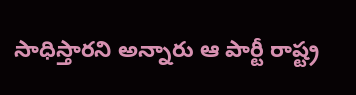సాధిస్తారని అన్నారు ఆ పార్టీ రాష్ట్ర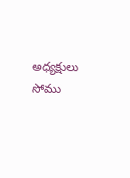అధ్యక్షులు సోము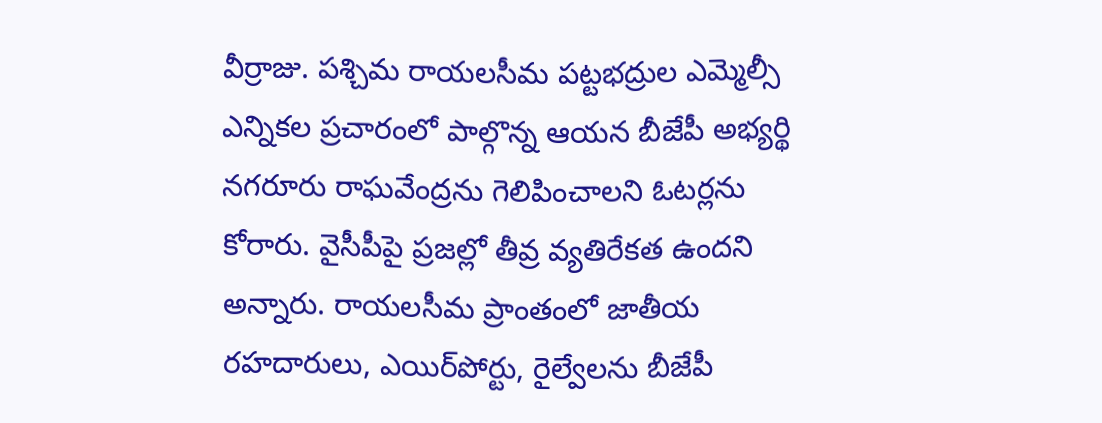వీర్రాజు. పశ్చిమ రాయలసీమ పట్టభద్రుల ఎమ్మెల్సీ ఎన్నికల ప్రచారంలో పాల్గొన్న ఆయన బీజేపీ అభ్యర్థి నగరూరు రాఘవేంద్రను గెలిపించాలని ఓటర్లను కోరారు. వైసీపీపై ప్రజల్లో తీవ్ర వ్యతిరేకత ఉందని అన్నారు. రాయలసీమ ప్రాంతంలో జాతీయ రహదారులు, ఎయిర్‌పోర్టు, రైల్వేలను బీజేపీ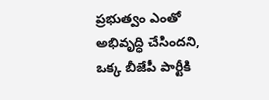ప్రభుత్వం ఎంతో అభివృద్ధి చేసిందని, ఒక్క బీజేపీ పార్టీకి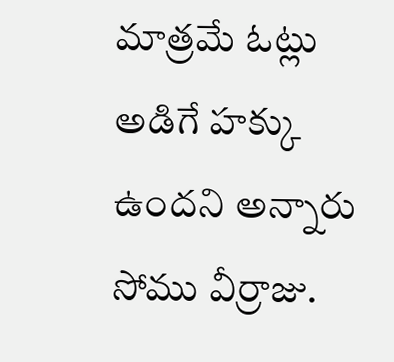మాత్రమే ఓట్లు అడిగే హక్కు ఉందని అన్నారు సోము వీర్రాజు.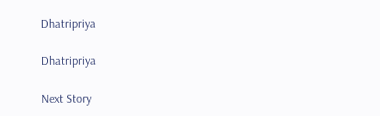Dhatripriya

Dhatripriya

Next Story